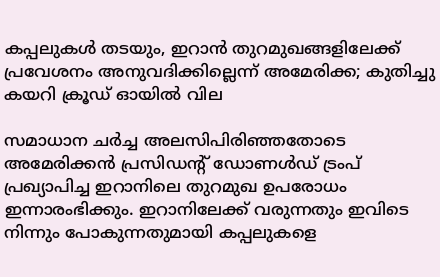കപ്പലുകൾ തടയും, ഇറാൻ തുറമുഖങ്ങളിലേക്ക് പ്രവേശനം അനുവദിക്കില്ലെന്ന് അമേരിക്ക; കുതിച്ചു കയറി ക്രൂഡ് ഓയിൽ വില

സമാധാന ചര്‍ച്ച അലസിപിരിഞ്ഞതോടെ അമേരിക്കൻ പ്രസിഡന്‍റ് ഡോണൾഡ് ട്രംപ് പ്രഖ്യാപിച്ച ഇറാനിലെ തുറമുഖ ഉപരോധം ഇന്നാരംഭിക്കും. ഇറാനിലേക്ക് വരുന്നതും ഇവിടെ നിന്നും പോകുന്നതുമായി കപ്പലുകളെ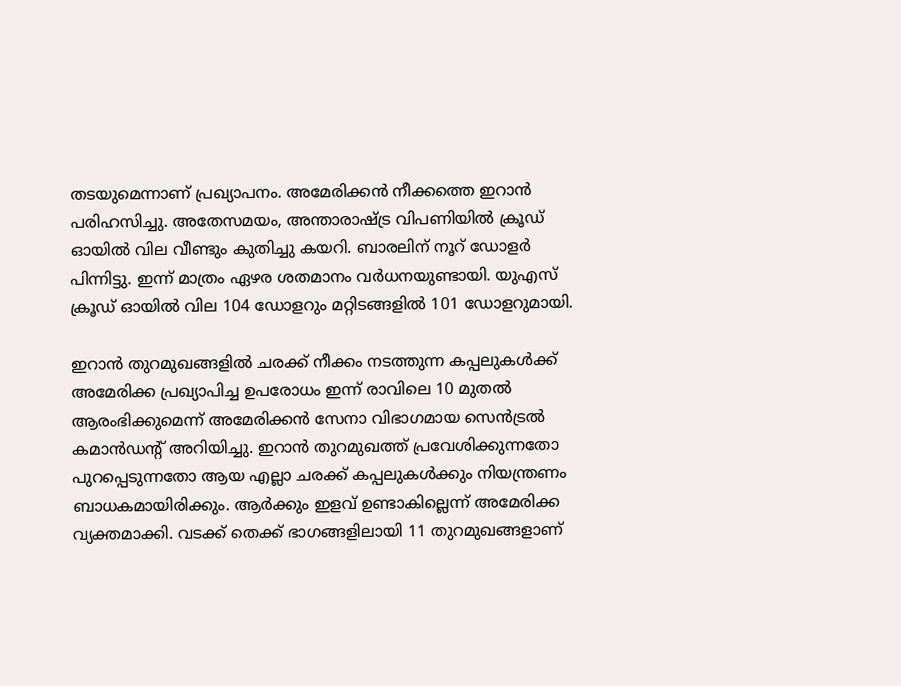തടയുമെന്നാണ് പ്രഖ്യാപനം. അമേരിക്കന്‍ നീക്കത്തെ ഇറാന്‍ പരിഹസിച്ചു. അതേസമയം, അന്താരാഷ്ട്ര വിപണിയില്‍ ക്രൂഡ് ഓയില്‍ വില വീണ്ടും കുതിച്ചു കയറി. ബാരലിന് നൂറ് ഡോളർ പിന്നിട്ടു. ഇന്ന് മാത്രം ഏഴര ശതമാനം വര്‍ധനയുണ്ടായി. യുഎസ് ക്രൂഡ് ഓയില്‍ വില 104 ഡോളറും മറ്റിടങ്ങളില്‍ 101 ഡോളറുമായി.

ഇറാൻ തുറമുഖങ്ങളിൽ ചരക്ക് നീക്കം നടത്തുന്ന കപ്പലുകൾക്ക് അമേരിക്ക പ്രഖ്യാപിച്ച ഉപരോധം ഇന്ന് രാവിലെ 10 മുതല്‍ ആരംഭിക്കുമെന്ന് അമേരിക്കന്‍ സേനാ വിഭാഗമായ സെന്‍ട്രല്‍ കമാന്‍ഡന്‍റ് അറിയിച്ചു. ഇറാന്‍ തുറമുഖത്ത് പ്രവേശിക്കുന്നതോ പുറപ്പെടുന്നതോ ആയ എല്ലാ ചരക്ക് കപ്പലുകള്‍ക്കും നിയന്ത്രണം ബാധകമായിരിക്കും. ആര്‍ക്കും ഇളവ് ഉണ്ടാകില്ലെന്ന് അമേരിക്ക വ്യക്തമാക്കി. വടക്ക് തെക്ക് ഭാഗങ്ങളിലായി 11 തുറമുഖങ്ങളാണ്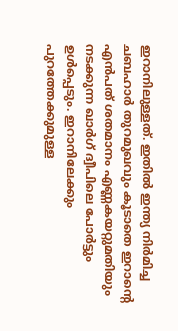ഇറാനിലുള്ളത്. ഇതില്‍ ഇന്ത്യ നിര്‍മിച്ച ചബഹാര്‍ തുറമുഖവും കൂടാതെ ഇറാന്‍റെ എന്‍പത് ശതമാനം എണ്ണകയറ്റുമതിയും നടക്കുന്ന ഖാര്‍ഗ് ദ്വീപിലെ പോര്‍ട്ടും ഉള്‍പ്പെടും. ഇറാനിലേക്കും പുറത്തേക്കുമുള്ള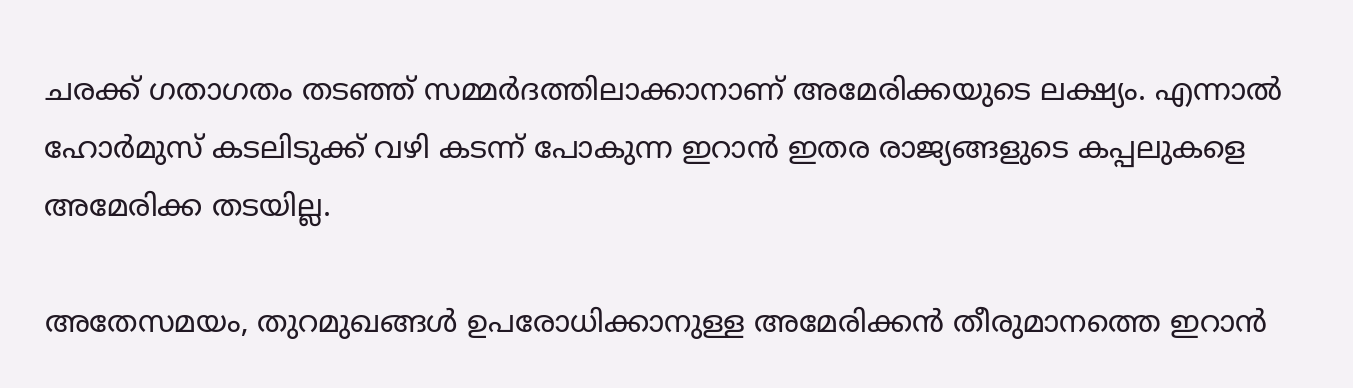ചരക്ക് ഗതാഗതം തട‍ഞ്ഞ് സമ്മര്‍ദത്തിലാക്കാനാണ് അമേരിക്കയുടെ ലക്ഷ്യം. എന്നാല്‍ ഹോര്‍മുസ് കടലിടുക്ക് വഴി കടന്ന് പോകുന്ന ഇറാന്‍ ഇതര രാജ്യങ്ങളുടെ കപ്പലുകളെ അമേരിക്ക തടയില്ല.

അതേസമയം, തുറമുഖങ്ങള്‍ ഉപരോധിക്കാനുള്ള അമേരിക്കന്‍ തീരുമാനത്തെ ഇറാന്‍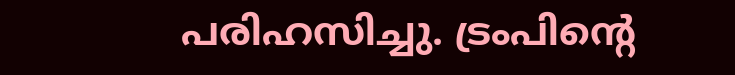പരിഹസിച്ചു. ട്രംപിന്‍റെ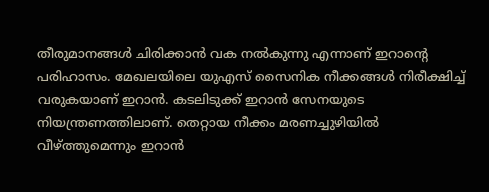തീരുമാനങ്ങള്‍ ചിരിക്കാന്‍ വക നല്‍കുന്നു എന്നാണ് ഇറാന്‍റെ പരിഹാസം. മേഖലയിലെ യുഎസ് സൈനിക നീക്കങ്ങള്‍ നിരീക്ഷിച്ച് വരുകയാണ് ഇറാന്‍. കടലിടുക്ക് ഇറാന്‍ സേനയുടെ നിയന്ത്രണത്തിലാണ്. തെറ്റായ നീക്കം മരണച്ചുഴിയില്‍ വീഴ്ത്തുമെന്നും ഇറാന്‍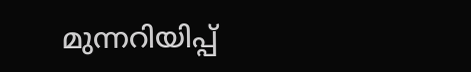മുന്നറിയിപ്പ്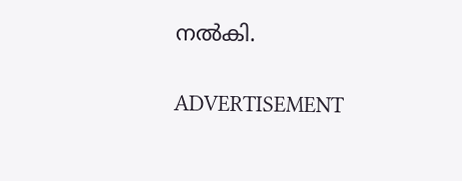നല്‍കി.

ADVERTISEMENT